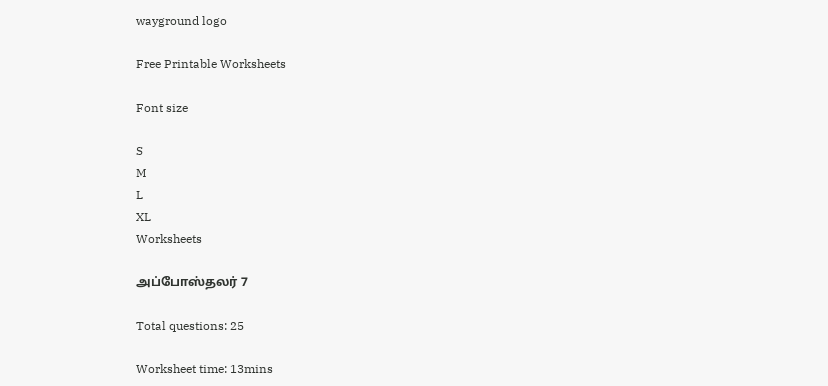wayground logo

Free Printable Worksheets

Font size

S
M
L
XL
Worksheets

அப்போஸ்தலர் 7

Total questions: 25

Worksheet time: 13mins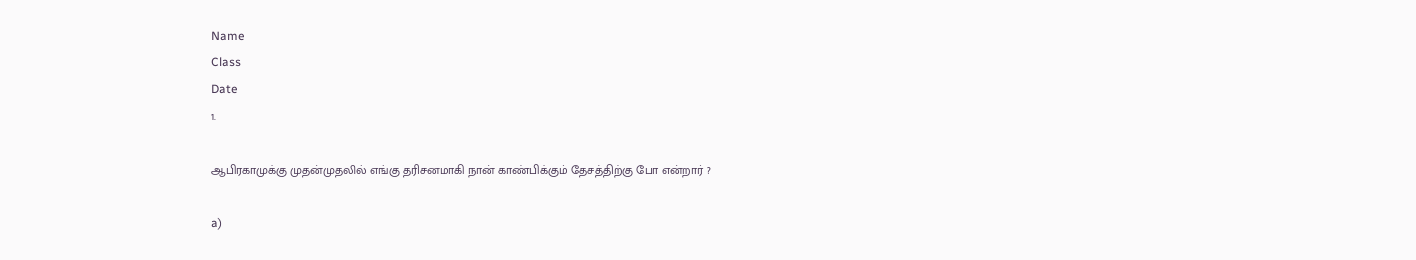Name
Class
Date
1.

ஆபிரகாமுக்கு முதன்முதலில் எங்கு தரிசனமாகி நான் காண்பிக்கும் தேசத்திற்கு போ என்றார் ?

a)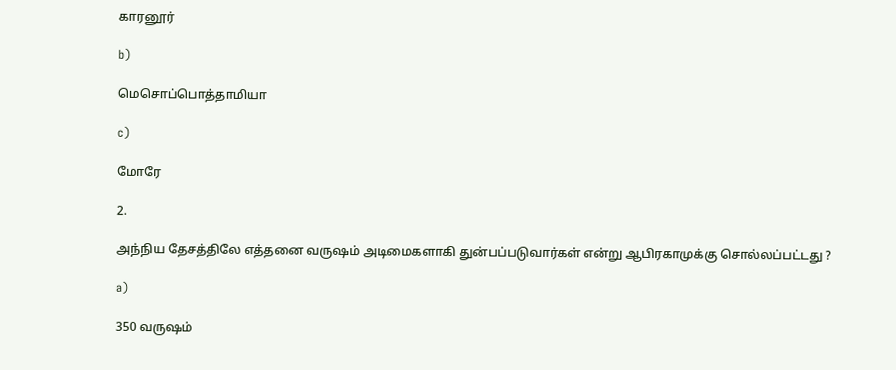காரனூர்

b)

மெசொப்பொத்தாமியா

c)

மோரே

2.

அந்நிய தேசத்திலே எத்தனை வருஷம் அடிமைகளாகி துன்பப்படுவார்கள் என்று ஆபிரகாமுக்கு சொல்லப்பட்டது ?

a)

350 வருஷம்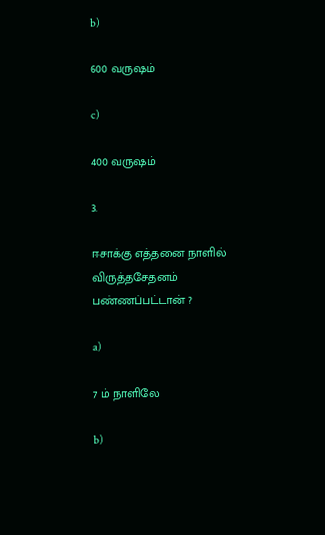b)

600 வருஷம்

c)

400 வருஷம்

3.

ஈசாக்கு எத்தனை நாளில் விருத்தசேதனம் பண்ணப்பட்டான் ?

a)

7 ம் நாளிலே

b)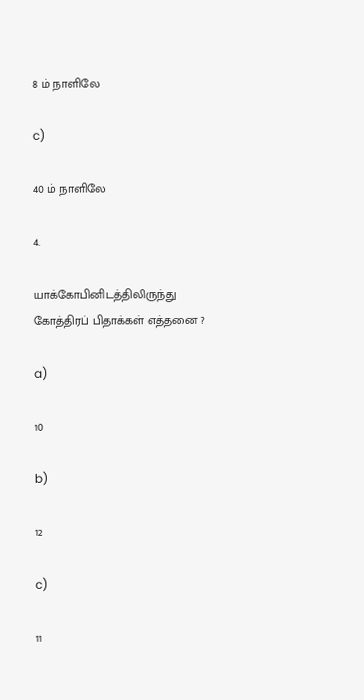8 ம் நாளிலே

c)

40 ம் நாளிலே

4.

யாக்கோபினிடத்திலிருந்து கோத்திரப் பிதாக்கள் எத்தனை ?

a)

10

b)

12

c)

11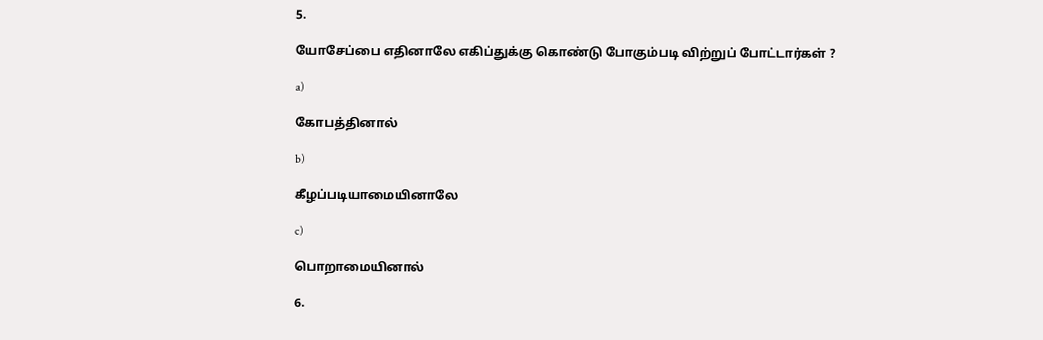5.

யோசேப்பை எதினாலே எகிப்துக்கு கொண்டு போகும்படி விற்றுப் போட்டார்கள் ?

a)

கோபத்தினால்

b)

கீழப்படியாமையினாலே

c)

பொறாமையினால்

6.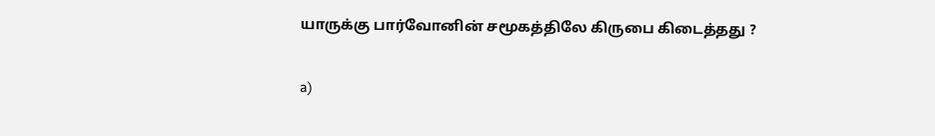யாருக்கு பார்வோனின் சமூகத்திலே கிருபை கிடைத்தது ?

a)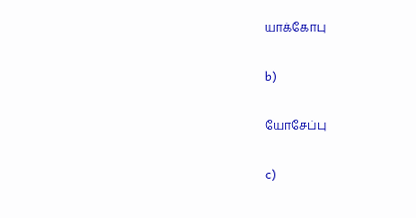யாக்கோபு

b)

யோசேப்பு

c)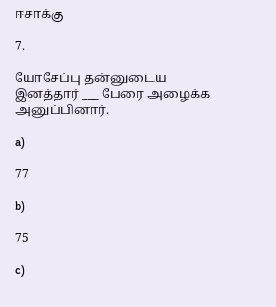ஈசாக்கு

7.

யோசேப்பு தன்னுடைய இனத்தார் ___ பேரை அழைக்க அனுப்பினார்.

a)

77

b)

75

c)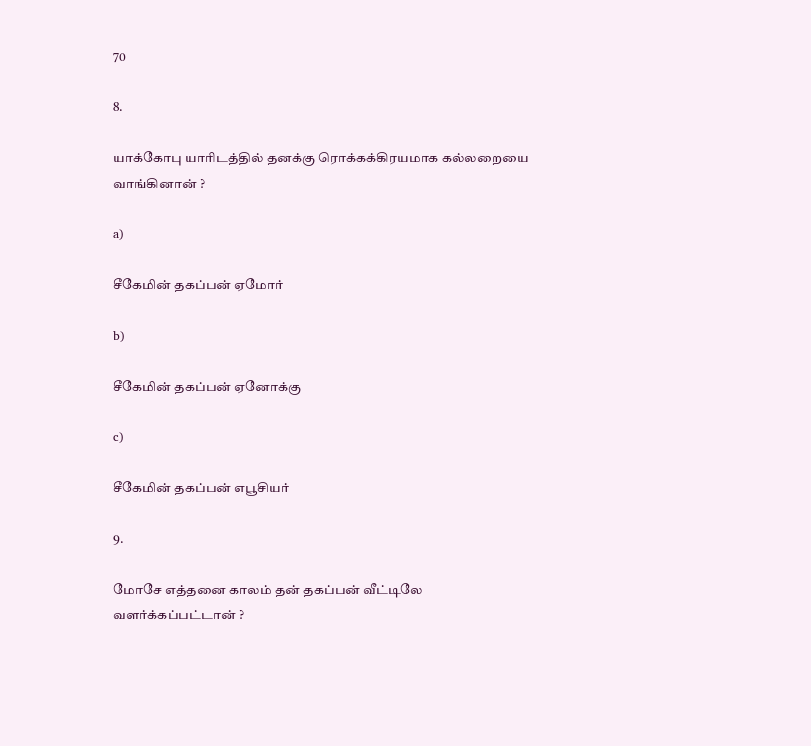70

8.

யாக்கோபு யாரிடத்தில் தனக்கு ரொக்கக்கிரயமாக கல்லறையை வாங்கினான் ?

a)

சீகேமின் தகப்பன் ஏமோர்

b)

சீகேமின் தகப்பன் ஏனோக்கு

c)

சீகேமின் தகப்பன் எபூசியர்

9.

மோசே எத்தனை காலம் தன் தகப்பன் வீட்டிலே வளர்க்கப்பட்டான் ?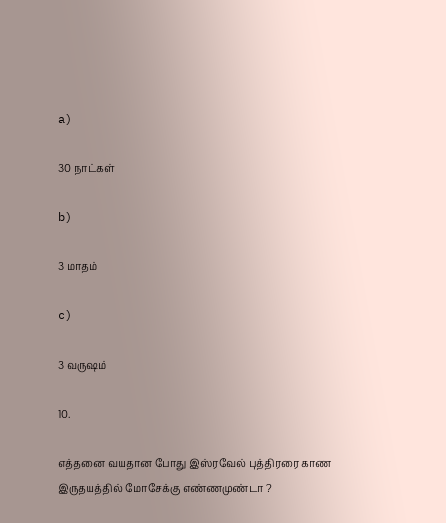a)

30 நாட்கள்

b)

3 மாதம்

c)

3 வருஷம்

10.

எத்தனை வயதான போது இஸ்ரவேல் புத்திரரை காண இருதயத்தில் மோசேக்கு எண்ணமுண்டா ?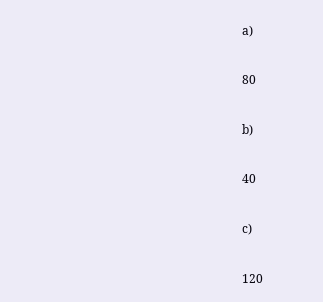a)

80

b)

40

c)

120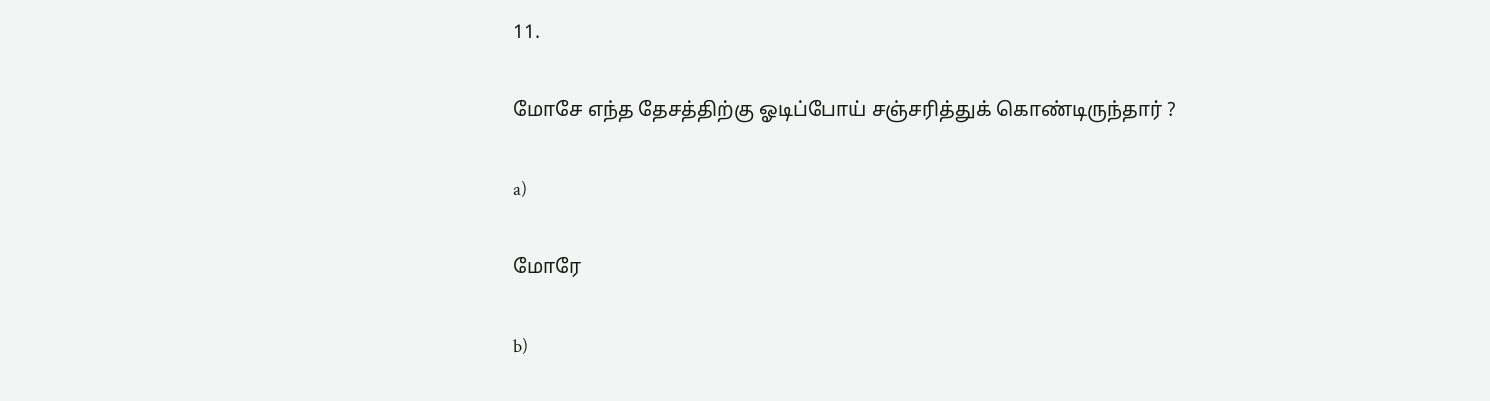11.

மோசே எந்த தேசத்திற்கு ஓடிப்போய் சஞ்சரித்துக் கொண்டிருந்தார் ?

a)

மோரே

b)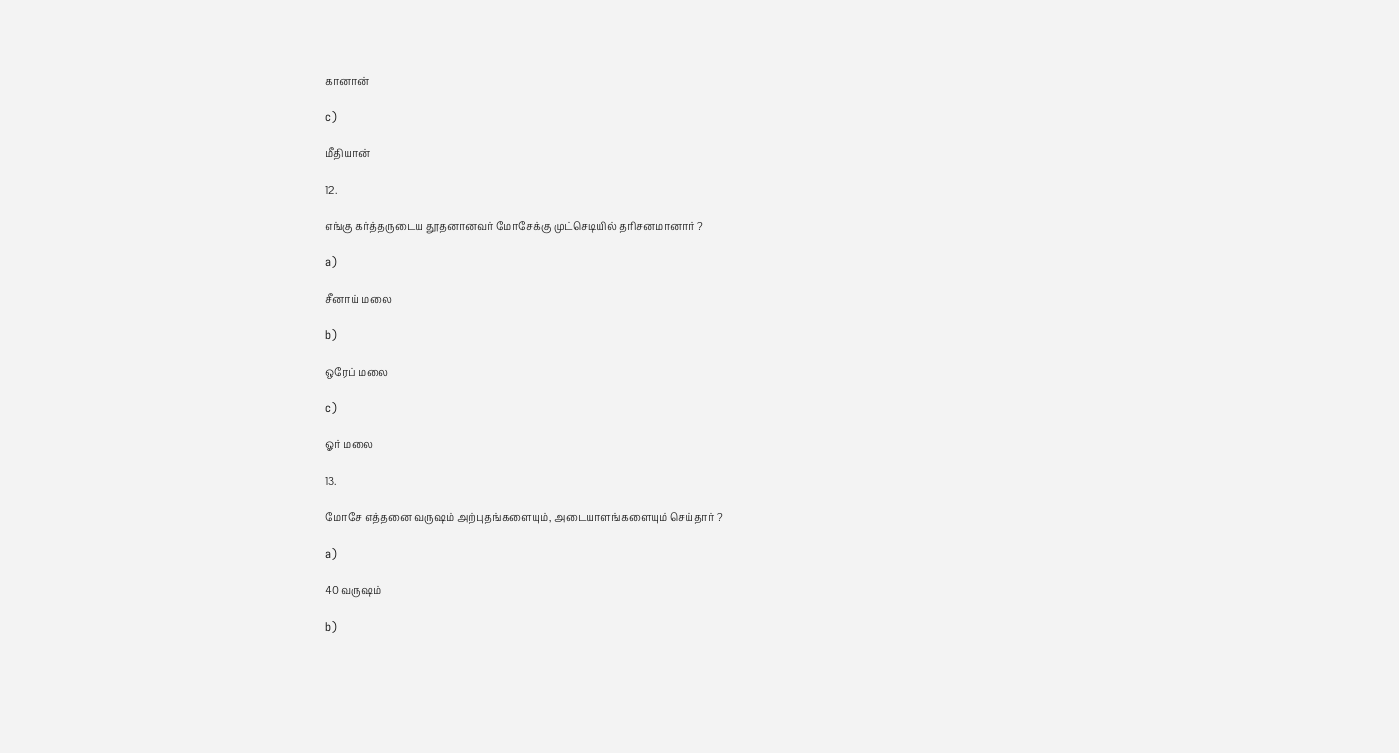கானான்

c)

மீதியான்

12.

எங்கு கர்த்தருடைய தூதனானவர் மோசேக்கு முட்செடியில் தரிசனமானார் ?

a)

சீனாய் மலை

b)

ஒரேப் மலை

c)

ஓர் மலை

13.

மோசே எத்தனை வருஷம் அற்புதங்களையும், அடையாளங்களையும் செய்தார் ?

a)

40 வருஷம்

b)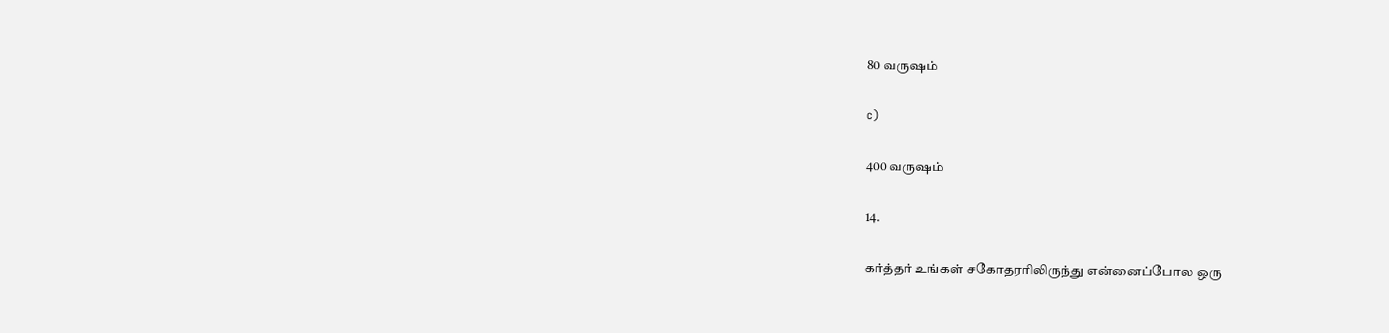80 வருஷம்

c)

400 வருஷம்

14.

கர்த்தர் உங்கள் சகோதரரிலிருந்து என்னைப்போல ஒரு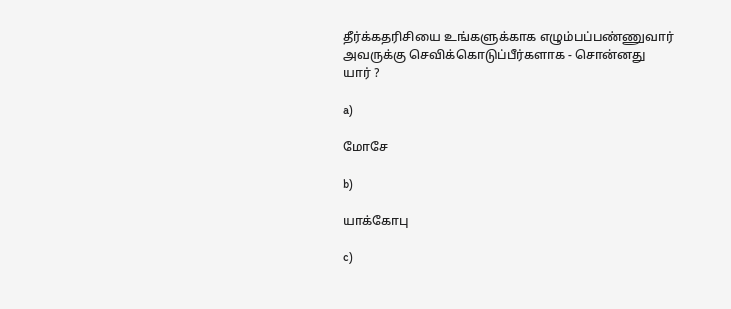தீர்க்கதரிசியை உங்களுக்காக எழும்பப்பண்ணுவார் அவருக்கு செவிக்கொடுப்பீர்களாக - சொன்னது யார் ?

a)

மோசே

b)

யாக்கோபு

c)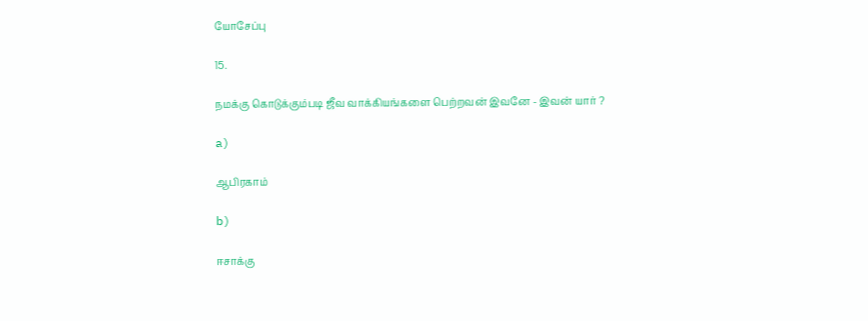யோசேப்பு

15.

நமக்கு கொடுக்கும்படி ஜீவ வாக்கியங்களை பெற்றவன் இவனே - இவன் யார் ?

a)

ஆபிரகாம்

b)

ஈசாக்கு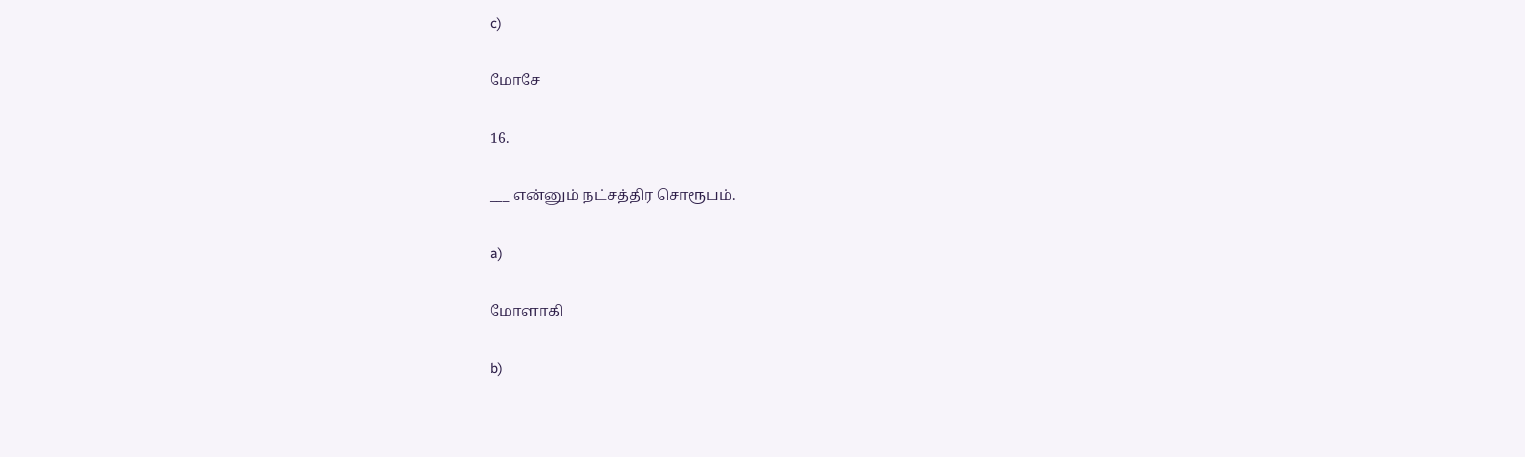c)

மோசே

16.

___ என்னும் நட்சத்திர சொரூபம்.

a)

மோளாகி

b)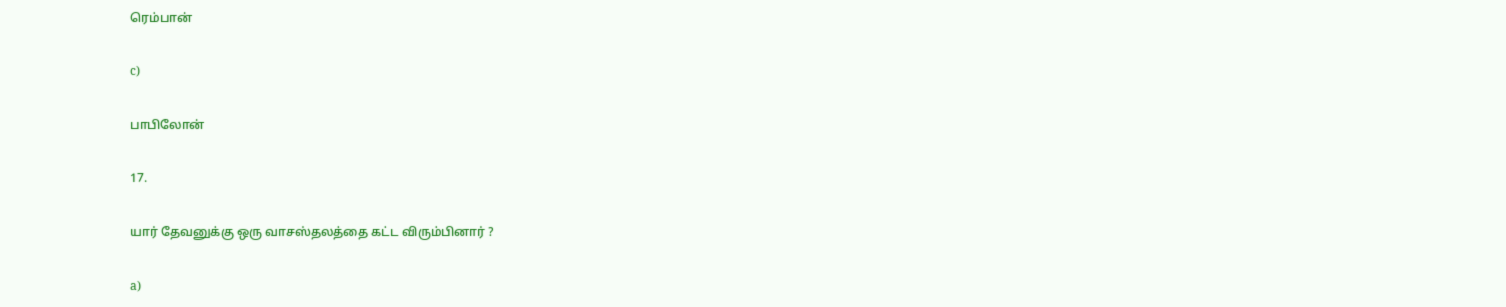ரெம்பான்

c)

பாபிலோன்

17.

யார் தேவனுக்கு ஒரு வாசஸ்தலத்தை கட்ட விரும்பினார் ?

a)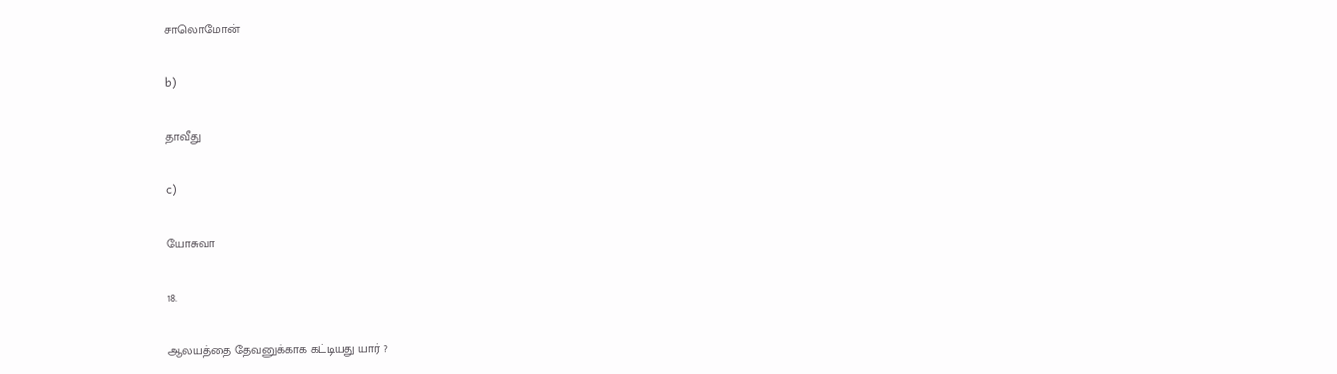சாலொமோன்

b)

தாவீது

c)

யோசுவா

18.

ஆலயத்தை தேவனுக்காக கட்டியது யார் ?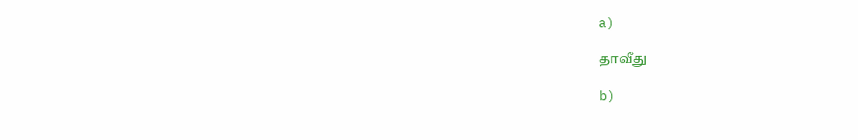a)

தாவீது

b)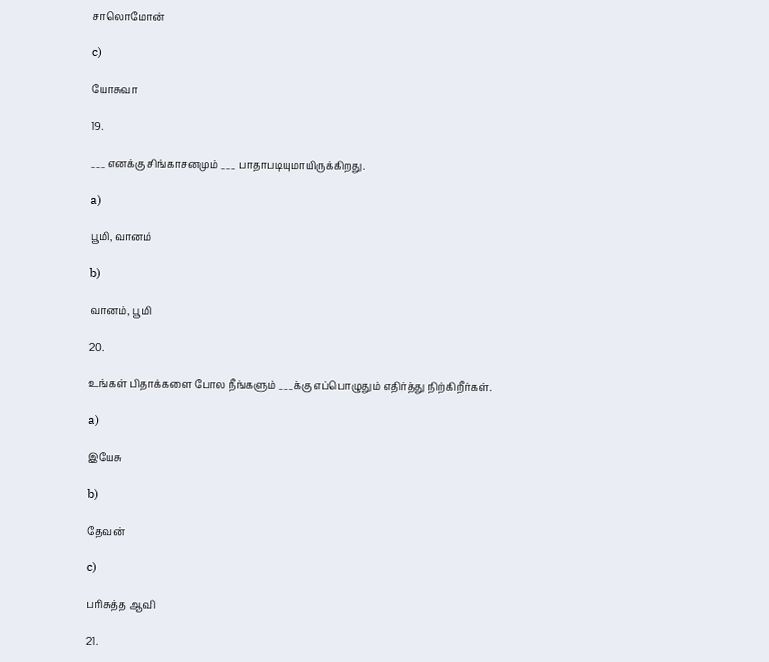சாலொமோன்

c)

யோசுவா

19.

___ எனக்கு சிங்காசனமும் ___ பாதாபடியுமாயிருக்கிறது.

a)

பூமி, வானம்

b)

வானம், பூமி

20.

உங்கள் பிதாக்களை போல நீங்களும் ___க்கு எப்பொழுதும் எதிர்த்து நிற்கிறீர்கள்.

a)

இயேசு

b)

தேவன்

c)

பரிசுத்த ஆவி

21.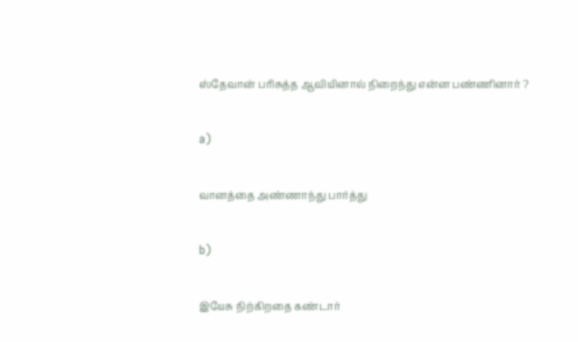ஸ்தேவான் பரிசுத்த ஆவியினால் நிறைந்து என்ன பண்ணினார் ?

a)

வானத்தை அண்ணாந்து பார்த்து

b)

இயேசு நிற்கிறதை கண்டார்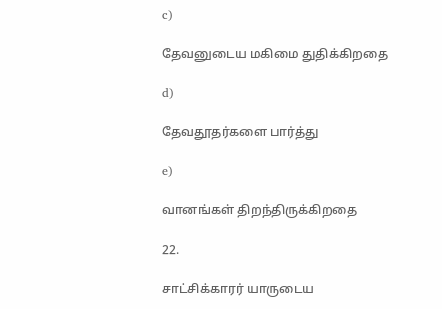c)

தேவனுடைய மகிமை துதிக்கிறதை

d)

தேவதூதர்களை பார்த்து

e)

வானங்கள் திறந்திருக்கிறதை

22.

சாட்சிக்காரர் யாருடைய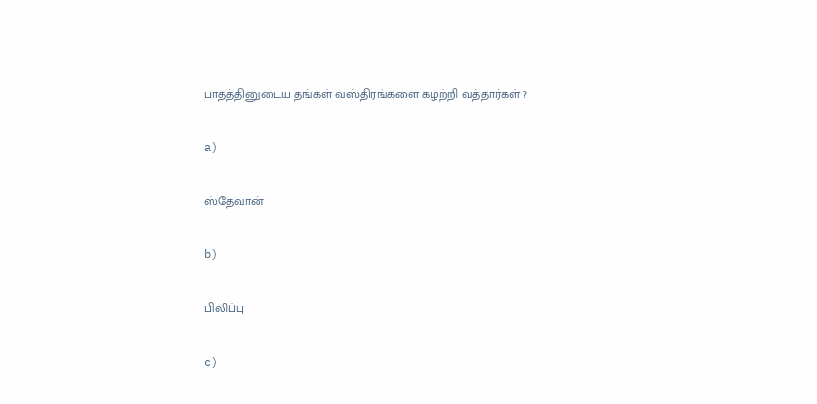பாதத்தினுடைய தங்கள் வஸ்திரங்களை கழற்றி வத்தார்கள் ?

a)

ஸ்தேவான்

b)

பிலிப்பு

c)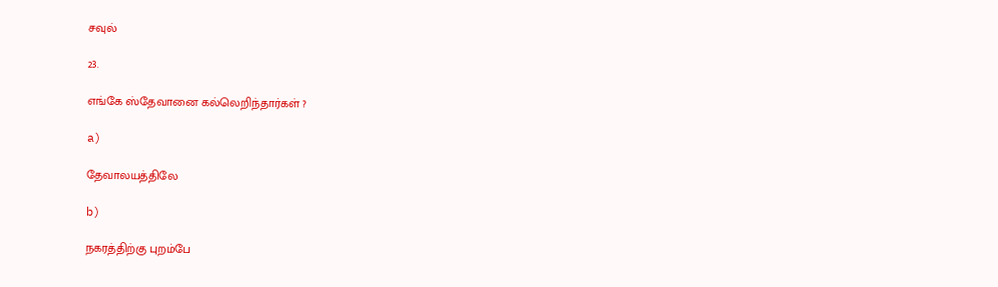சவுல்

23.

எங்கே ஸ்தேவானை கல்லெறிந்தார்கள் ?

a)

தேவாலயத்திலே

b)

நகரத்திற்கு புறம்பே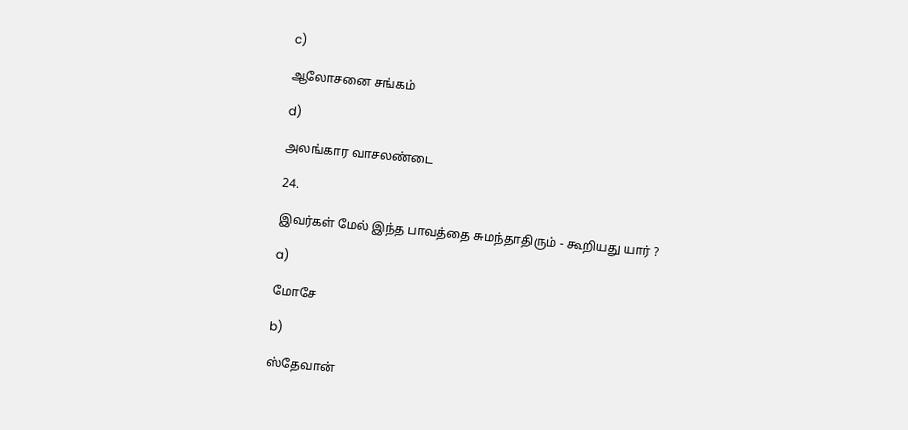c)

ஆலோசனை சங்கம்

d)

அலங்கார வாசலண்டை

24.

இவர்கள் மேல் இந்த பாவத்தை சுமந்தாதிரும் - கூறியது யார் ?

a)

மோசே

b)

ஸ்தேவான்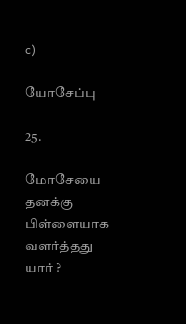c)

யோசேப்பு

25.

மோசேயை தனக்கு பிள்ளையாக வளர்த்தது யார் ?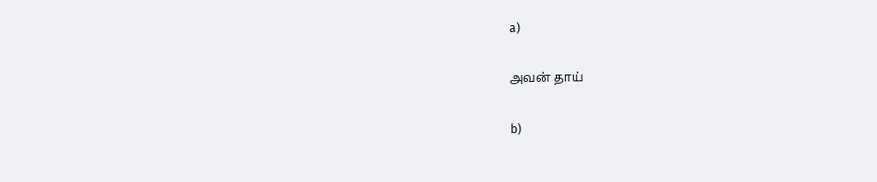a)

அவன் தாய்

b)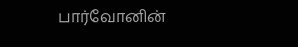பார்வோனின்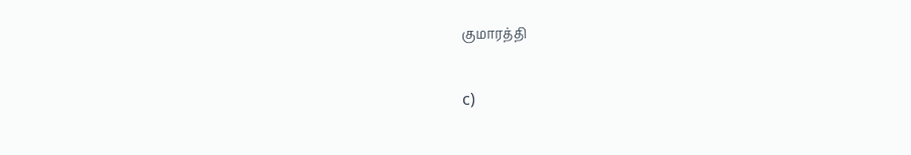குமாரத்தி

c)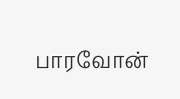பாரவோன்